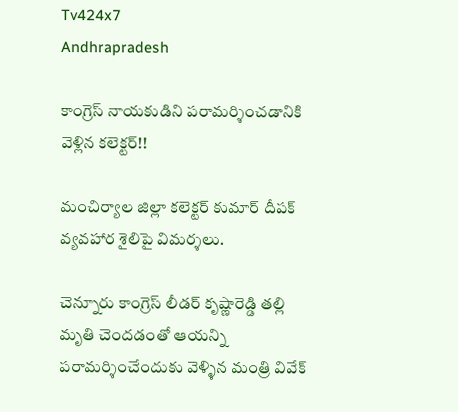Tv424x7
Andhrapradesh

కాంగ్రెస్ నాయకుడిని పరామర్శించడానికి వెళ్లిన కలెక్టర్!!

మంచిర్యాల జిల్లా కలెక్టర్ కుమార్ దీపక్ వ్యవహార శైలిపై విమర్శలు.

చెన్నూరు కాంగ్రెస్ లీడర్ కృష్ణారెడ్డి తల్లి మృతి చెందడంతో ఆయన్ని పరామర్శించేందుకు వెళ్ళిన మంత్రి వివేక్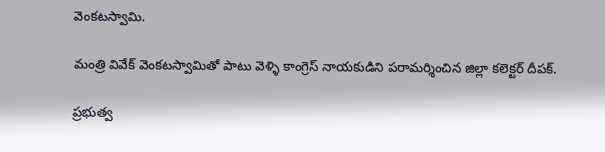వెంకటస్వామి.

మంత్రి వివేక్ వెంకటస్వామితో పాటు వెళ్ళి కాంగ్రెస్ నాయకుడిని పరామర్శించిన జిల్లా కలెక్టర్ దీపక్.

ప్రభుత్వ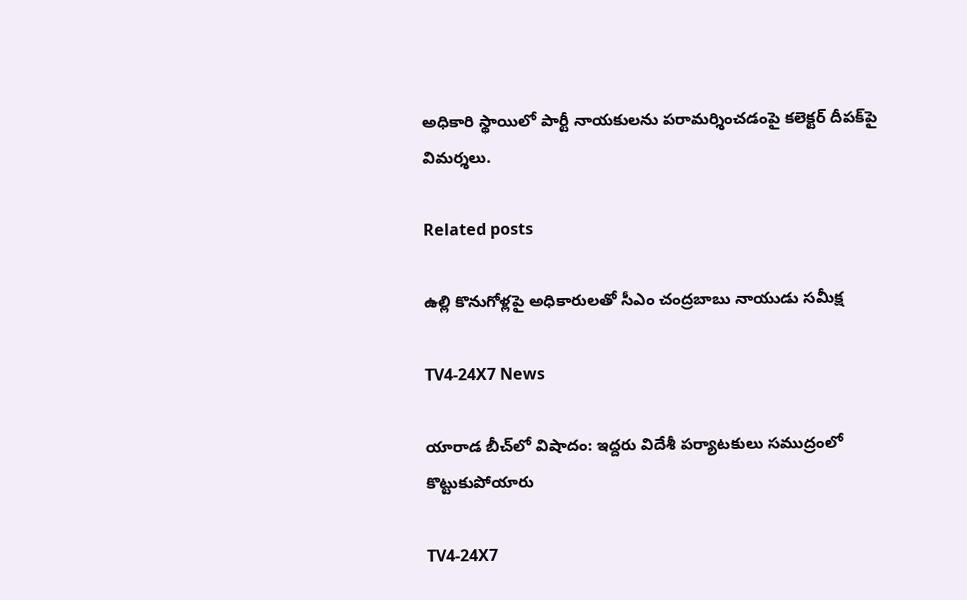అధికారి స్థాయిలో పార్టీ నాయకులను పరామర్శించడంపై కలెక్టర్ దీపక్‌పై విమర్శలు.

Related posts

ఉల్లి కొనుగోళ్లపై అధికారులతో సీఎం చంద్రబాబు నాయుడు సమీక్ష

TV4-24X7 News

యారాడ బీచ్‌లో విషాదం: ఇద్దరు విదేశీ పర్యాటకులు సముద్రంలో కొట్టుకుపోయారు

TV4-24X7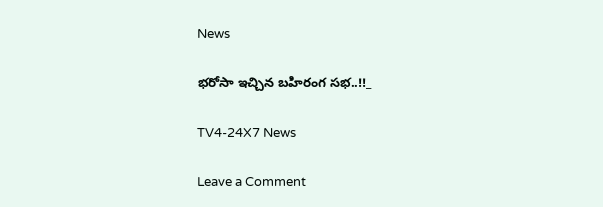News

భరోసా ఇచ్చిన బహిరంగ సభ..!!_

TV4-24X7 News

Leave a Comment